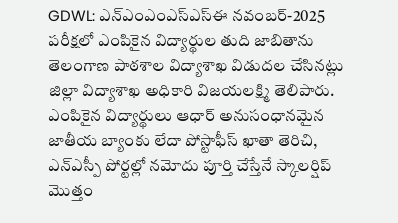GDWL: ఎన్ఎంఎంఎస్ఎస్ఈ నవంబర్-2025 పరీక్షలో ఎంపికైన విద్యార్థుల తుది జాబితాను తెలంగాణ పాఠశాల విద్యాశాఖ విడుదల చేసినట్లు జిల్లా విద్యాశాఖ అధికారి విజయలక్ష్మి తెలిపారు. ఎంపికైన విద్యార్థులు ఆధార్ అనుసంధానమైన జాతీయ బ్యాంకు లేదా పోస్టాఫీస్ ఖాతా తెరిచి, ఎన్ఎస్పీ పోర్టల్లో నమోదు పూర్తి చేస్తేనే స్కాలర్షిప్ మొత్తం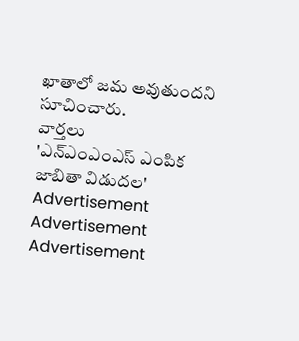ఖాతాలో జమ అవుతుందని సూచించారు.
వార్తలు
'ఎన్ఎంఎంఎస్ ఎంపిక జాబితా విడుదల'
Advertisement
Advertisement
Advertisement